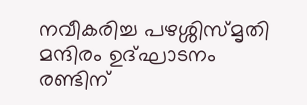നവീകരിച്ച പഴശ്ശിസ്മൃതി മന്ദിരം ഉദ്ഘാടനം രണ്ടിന്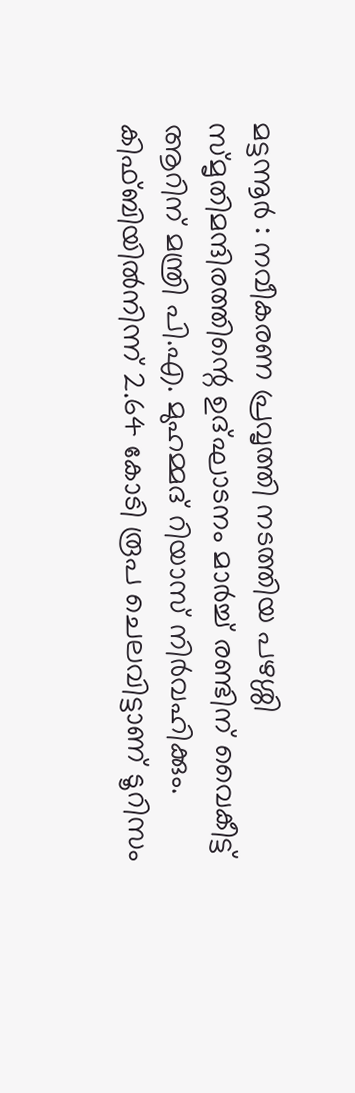മട്ടന്നൂർ : നവീകരണ പ്രവൃത്തി നടത്തിയ പഴശ്ശി സ്മൃതിമന്ദിരത്തിന്റെ ഉദ്ഘാടനം മാർച്ച് രണ്ടിന് വൈകീട്ട് ആറിന് മന്ത്രി പി.എ. മുഹമ്മദ് റിയാസ് നിർവഹിക്കും. കിഫ്ബിയിൽനിന്ന് 2.64 കോടി രൂപ ചെലവിട്ടാണ് ടൂറിസം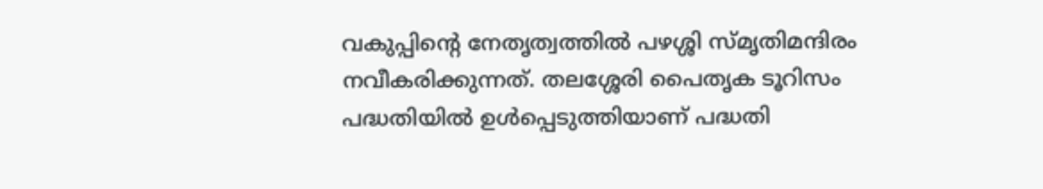വകുപ്പിന്റെ നേതൃത്വത്തിൽ പഴശ്ശി സ്മൃതിമന്ദിരം നവീകരിക്കുന്നത്. തലശ്ശേരി പൈതൃക ടൂറിസം പദ്ധതിയിൽ ഉൾപ്പെടുത്തിയാണ് പദ്ധതി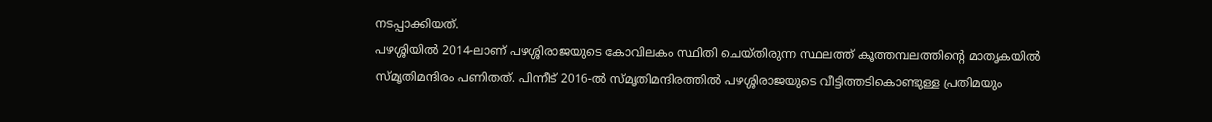നടപ്പാക്കിയത്.
പഴശ്ശിയിൽ 2014-ലാണ് പഴശ്ശിരാജയുടെ കോവിലകം സ്ഥിതി ചെയ്തിരുന്ന സ്ഥലത്ത് കൂത്തമ്പലത്തിന്റെ മാതൃകയിൽ സ്മൃതിമന്ദിരം പണിതത്. പിന്നീട് 2016-ൽ സ്മൃതിമന്ദിരത്തിൽ പഴശ്ശിരാജയുടെ വീട്ടിത്തടികൊണ്ടുള്ള പ്രതിമയും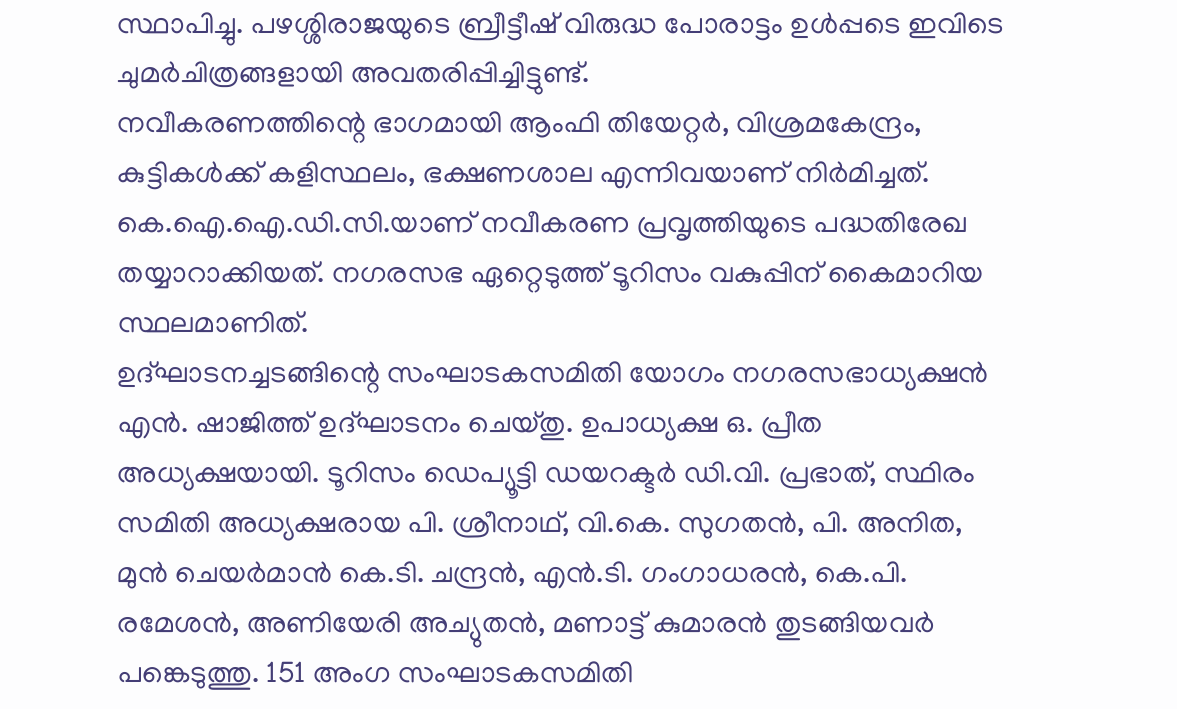സ്ഥാപിച്ചു. പഴശ്ശിരാജയുടെ ബ്രീട്ടീഷ് വിരുദ്ധ പോരാട്ടം ഉൾപ്പടെ ഇവിടെ ചുമർചിത്രങ്ങളായി അവതരിപ്പിച്ചിട്ടുണ്ട്.
നവീകരണത്തിന്റെ ഭാഗമായി ആംഫി തിയേറ്റർ, വിശ്രമകേന്ദ്രം, കുട്ടികൾക്ക് കളിസ്ഥലം, ഭക്ഷണശാല എന്നിവയാണ് നിർമിച്ചത്. കെ.ഐ.ഐ.ഡി.സി.യാണ് നവീകരണ പ്രവൃത്തിയുടെ പദ്ധതിരേഖ തയ്യാറാക്കിയത്. നഗരസഭ ഏറ്റെടുത്ത് ടൂറിസം വകുപ്പിന് കൈമാറിയ സ്ഥലമാണിത്.
ഉദ്ഘാടനച്ചടങ്ങിന്റെ സംഘാടകസമിതി യോഗം നഗരസഭാധ്യക്ഷൻ എൻ. ഷാജിത്ത് ഉദ്ഘാടനം ചെയ്തു. ഉപാധ്യക്ഷ ഒ. പ്രീത അധ്യക്ഷയായി. ടൂറിസം ഡെപ്യൂട്ടി ഡയറക്ടർ ഡി.വി. പ്രഭാത്, സ്ഥിരം സമിതി അധ്യക്ഷരായ പി. ശ്രീനാഥ്, വി.കെ. സുഗതൻ, പി. അനിത, മുൻ ചെയർമാൻ കെ.ടി. ചന്ദ്രൻ, എൻ.ടി. ഗംഗാധരൻ, കെ.പി. രമേശൻ, അണിയേരി അച്യുതൻ, മണാട്ട് കുമാരൻ തുടങ്ങിയവർ പങ്കെടുത്തു. 151 അംഗ സംഘാടകസമിതി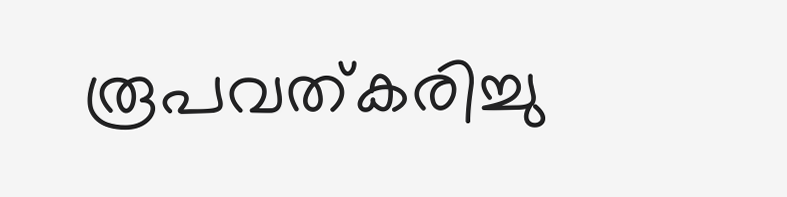രൂപവത്കരിച്ചു